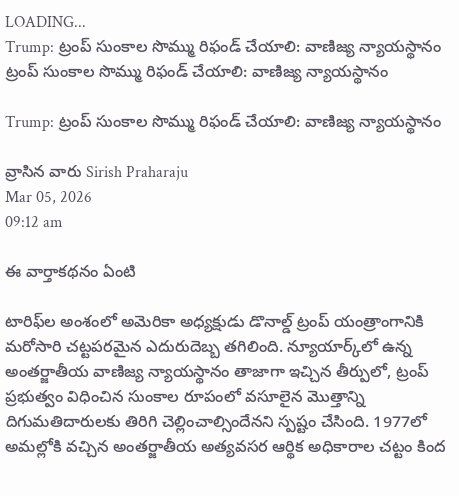LOADING...
Trump: ట్రంప్ సుంకాల సొమ్ము రిఫండ్ చేయాలి: వాణిజ్య న్యాయస్థానం
ట్రంప్ సుంకాల సొమ్ము రిఫండ్ చేయాలి: వాణిజ్య న్యాయస్థానం

Trump: ట్రంప్ సుంకాల సొమ్ము రిఫండ్ చేయాలి: వాణిజ్య న్యాయస్థానం

వ్రాసిన వారు Sirish Praharaju
Mar 05, 2026
09:12 am

ఈ వార్తాకథనం ఏంటి

టారిఫ్‌ల అంశంలో అమెరికా అధ్యక్షుడు డొనాల్డ్ ట్రంప్ యంత్రాంగానికి మరోసారి చట్టపరమైన ఎదురుదెబ్బ తగిలింది. న్యూయార్క్‌లో ఉన్న అంతర్జాతీయ వాణిజ్య న్యాయస్థానం తాజాగా ఇచ్చిన తీర్పులో, ట్రంప్ ప్రభుత్వం విధించిన సుంకాల రూపంలో వసూలైన మొత్తాన్ని దిగుమతిదారులకు తిరిగి చెల్లించాల్సిందేనని స్పష్టం చేసింది. 1977లో అమల్లోకి వచ్చిన అంతర్జాతీయ అత్యవసర ఆర్థిక అధికారాల చట్టం కింద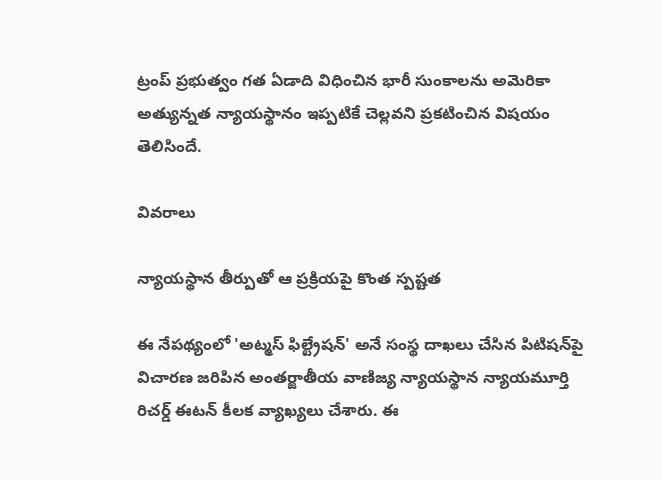ట్రంప్ ప్రభుత్వం గత ఏడాది విధించిన భారీ సుంకాలను అమెరికా అత్యున్నత న్యాయస్థానం ఇప్పటికే చెల్లవని ప్రకటించిన విషయం తెలిసిందే.

వివరాలు

న్యాయస్థాన తీర్పుతో ఆ ప్రక్రియపై కొంత స్పష్టత

ఈ నేపథ్యంలో 'అట్మస్ ఫిల్ట్రేషన్' అనే సంస్థ దాఖలు చేసిన పిటిషన్‌పై విచారణ జరిపిన అంతర్జాతీయ వాణిజ్య న్యాయస్థాన న్యాయమూర్తి రిచర్డ్ ఈటన్ కీలక వ్యాఖ్యలు చేశారు. ఈ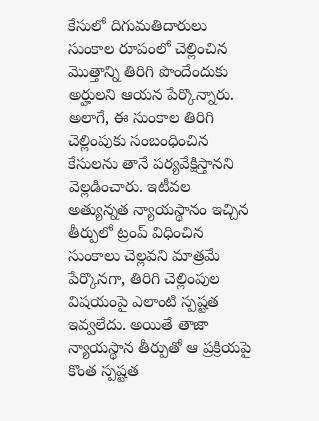కేసులో దిగుమతిదారులు సుంకాల రూపంలో చెల్లించిన మొత్తాన్ని తిరిగి పొందేందుకు అర్హులని ఆయన పేర్కొన్నారు. అలాగే, ఈ సుంకాల తిరిగి చెల్లింపుకు సంబంధించిన కేసులను తానే పర్యవేక్షిస్తానని వెల్లడించారు. ఇటీవల అత్యున్నత న్యాయస్థానం ఇచ్చిన తీర్పులో ట్రంప్ విధించిన సుంకాలు చెల్లవని మాత్రమే పేర్కొనగా, తిరిగి చెల్లింపుల విషయంపై ఎలాంటి స్పష్టత ఇవ్వలేదు. అయితే తాజా న్యాయస్థాన తీర్పుతో ఆ ప్రక్రియపై కొంత స్పష్టత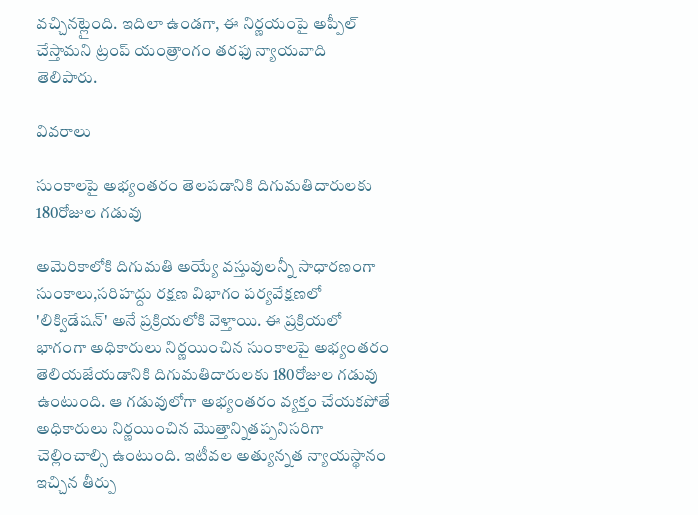వచ్చినట్లైంది. ఇదిలా ఉండగా, ఈ నిర్ణయంపై అప్పీల్ చేస్తామని ట్రంప్ యంత్రాంగం తరఫు న్యాయవాది తెలిపారు.

వివరాలు

సుంకాలపై అభ్యంతరం తెలపడానికి దిగుమతిదారులకు 180రోజుల గడువు

అమెరికాలోకి దిగుమతి అయ్యే వస్తువులన్నీ సాధారణంగా సుంకాలు,సరిహద్దు రక్షణ విభాగం పర్యవేక్షణలో 'లిక్విడేషన్' అనే ప్రక్రియలోకి వెళ్తాయి. ఈ ప్రక్రియలో భాగంగా అధికారులు నిర్ణయించిన సుంకాలపై అభ్యంతరం తెలియజేయడానికి దిగుమతిదారులకు 180రోజుల గడువు ఉంటుంది. ఆ గడువులోగా అభ్యంతరం వ్యక్తం చేయకపోతే అధికారులు నిర్ణయించిన మొత్తాన్నితప్పనిసరిగా చెల్లించాల్సి ఉంటుంది. ఇటీవల అత్యున్నత న్యాయస్థానం ఇచ్చిన తీర్పు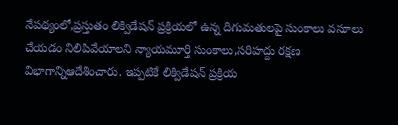నేపథ్యంలో,ప్రస్తుతం లిక్విడేషన్ ప్రక్రియలో ఉన్న దిగుమతులపై సుంకాలు వసూలు చేయడం నిలిపివేయాలని న్యాయమూర్తి సుంకాలు,సరిహద్దు రక్షణ విభాగాన్నిఆదేశించారు. ఇప్పటికే లిక్విడేషన్ ప్రక్రియ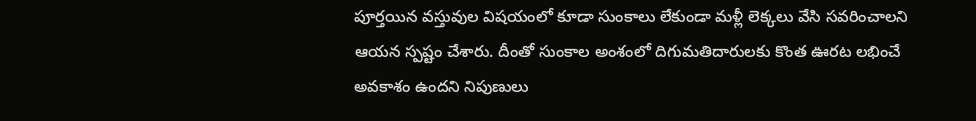పూర్తయిన వస్తువుల విషయంలో కూడా సుంకాలు లేకుండా మళ్లీ లెక్కలు వేసి సవరించాలని ఆయన స్పష్టం చేశారు. దీంతో సుంకాల అంశంలో దిగుమతిదారులకు కొంత ఊరట లభించే అవకాశం ఉందని నిపుణులు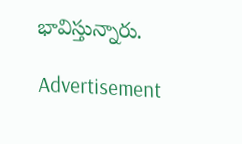భావిస్తున్నారు.

Advertisement